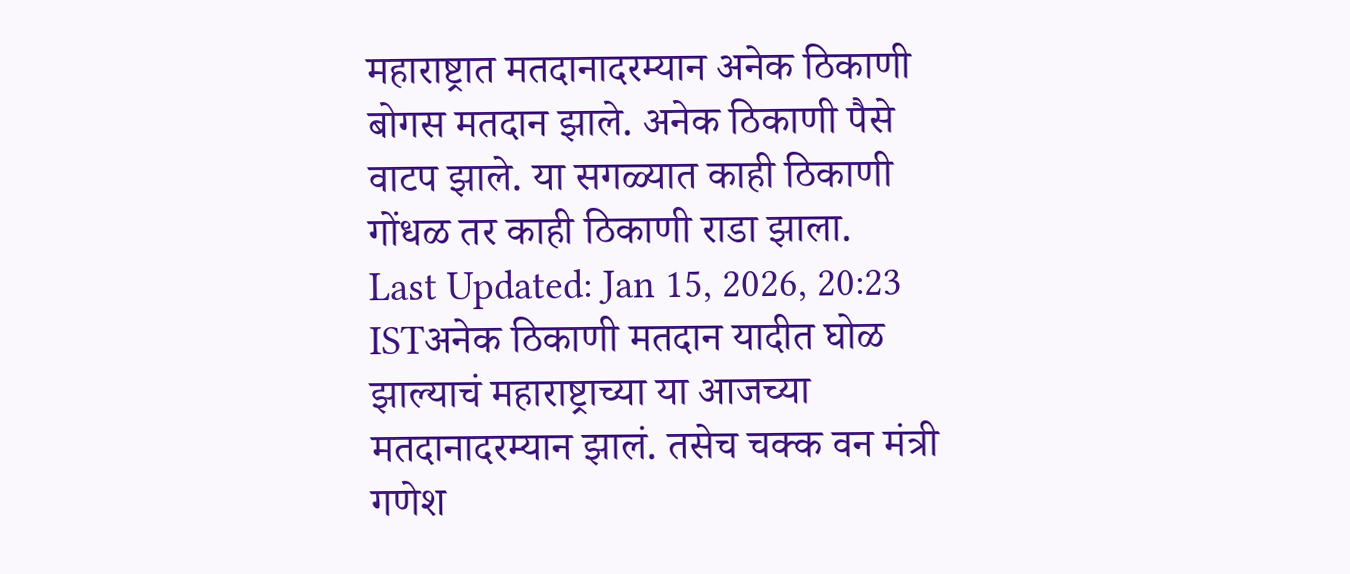महाराष्ट्रात मतदानादरम्यान अनेक ठिकाणी बोगस मतदान झाले. अनेक ठिकाणी पैसे वाटप झाले. या सगळ्यात काही ठिकाणी गोंधळ तर काही ठिकाणी राडा झाला.
Last Updated: Jan 15, 2026, 20:23 ISTअनेक ठिकाणी मतदान यादीत घोळ झाल्याचं महाराष्ट्राच्या या आजच्या मतदानादरम्यान झालं. तसेच चक्क वन मंत्री गणेश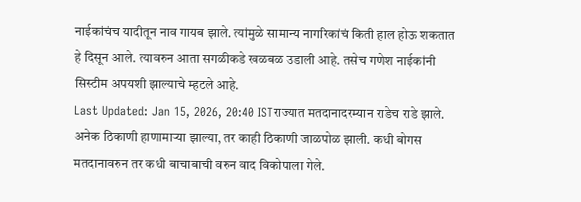नाईकांचंच यादीतून नाव गायब झाले. त्यांमुळे सामान्य नागरिकांचं किती हाल होऊ शकतात हे दिसून आले. त्यावरुन आता सगळीकडे खळबळ उडाली आहे. तसेच गणेश नाईकांनी सिस्टीम अपयशी झाल्याचे म्हटले आहे.
Last Updated: Jan 15, 2026, 20:40 ISTराज्यात मतदानादरम्यान राडेच राडे झाले. अनेक ठिकाणी हाणामाऱ्या झाल्या, तर काही ठिकाणी जाळपोळ झाली. कधी बोगस मतदानावरुन तर कधी बाचाबाची वरुन वाद विकोपाला गेले.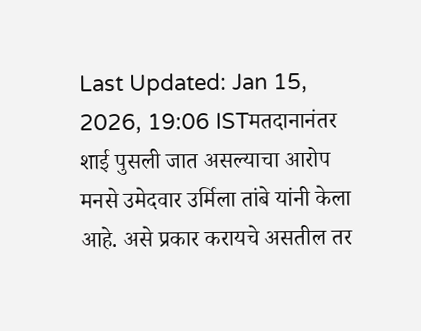Last Updated: Jan 15, 2026, 19:06 ISTमतदानानंतर शाई पुसली जात असल्याचा आरोप मनसे उमेदवार उर्मिला तांबे यांनी केला आहे. असे प्रकार करायचे असतील तर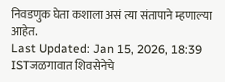निवडणुक घेता कशाला असं त्या संतापाने म्हणाल्या आहेत.
Last Updated: Jan 15, 2026, 18:39 ISTजळगावात शिवसेनेचे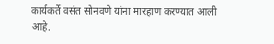कार्यकर्ते वसंत सोनवणे यांना मारहाण करण्यात आली आहे.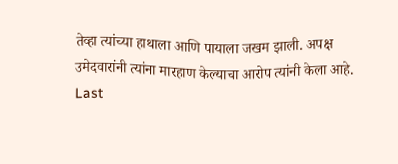तेव्हा त्यांच्या हाथाला आणि पायाला जखम झाली. अपक्ष उमेदवारांनी त्यांना मारहाण केल्याचा आरोप त्यांनी केला आहे.
Last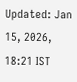Updated: Jan 15, 2026, 18:21 IST